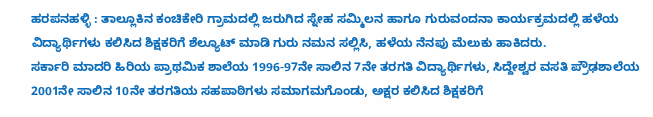ಹರಪನಹಳ್ಳಿ : ತಾಲ್ಲೂಕಿನ ಕಂಚಿಕೇರಿ ಗ್ರಾಮದಲ್ಲಿ ಜರುಗಿದ ಸ್ನೇಹ ಸಮ್ಮಿಲನ ಹಾಗೂ ಗುರುವಂದನಾ ಕಾರ್ಯಕ್ರಮದಲ್ಲಿ ಹಳೆಯ ವಿದ್ಯಾರ್ಥಿಗಳು ಕಲಿಸಿದ ಶಿಕ್ಷಕರಿಗೆ ಶೆಲ್ಯೂಟ್ ಮಾಡಿ ಗುರು ನಮನ ಸಲ್ಲಿಸಿ, ಹಳೆಯ ನೆನಪು ಮೆಲುಕು ಹಾಕಿದರು.
ಸರ್ಕಾರಿ ಮಾದರಿ ಹಿರಿಯ ಪ್ರಾಥಮಿಕ ಶಾಲೆಯ 1996-97ನೇ ಸಾಲಿನ 7ನೇ ತರಗತಿ ವಿದ್ಯಾರ್ಥಿಗಳು, ಸಿದ್ದೇಶ್ವರ ವಸತಿ ಪ್ರೌಢಶಾಲೆಯ 2001ನೇ ಸಾಲಿನ 10ನೇ ತರಗತಿಯ ಸಹಪಾಠಿಗಳು ಸಮಾಗಮಗೊಂಡು, ಅಕ್ಷರ ಕಲಿಸಿದ ಶಿಕ್ಷಕರಿಗೆ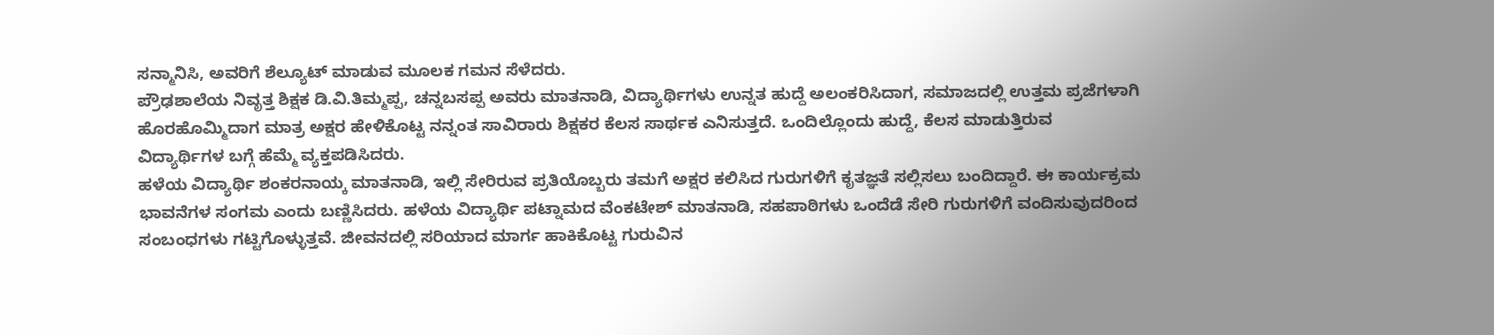ಸನ್ಮಾನಿಸಿ, ಅವರಿಗೆ ಶೆಲ್ಯೂಟ್ ಮಾಡುವ ಮೂಲಕ ಗಮನ ಸೆಳೆದರು.
ಪ್ರೌಢಶಾಲೆಯ ನಿವೃತ್ತ ಶಿಕ್ಷಕ ಡಿ.ವಿ.ತಿಮ್ಮಪ್ಪ, ಚನ್ನಬಸಪ್ಪ ಅವರು ಮಾತನಾಡಿ, ವಿದ್ಯಾರ್ಥಿಗಳು ಉನ್ನತ ಹುದ್ದೆ ಅಲಂಕರಿಸಿದಾಗ, ಸಮಾಜದಲ್ಲಿ ಉತ್ತಮ ಪ್ರಜೆಗಳಾಗಿ ಹೊರಹೊಮ್ಮಿದಾಗ ಮಾತ್ರ ಅಕ್ಷರ ಹೇಳಿಕೊಟ್ಟ ನನ್ನಂತ ಸಾವಿರಾರು ಶಿಕ್ಷಕರ ಕೆಲಸ ಸಾರ್ಥಕ ಎನಿಸುತ್ತದೆ. ಒಂದಿಲ್ಲೊಂದು ಹುದ್ದೆ, ಕೆಲಸ ಮಾಡುತ್ತಿರುವ ವಿದ್ಯಾರ್ಥಿಗಳ ಬಗ್ಗೆ ಹೆಮ್ಮೆ ವ್ಯಕ್ತಪಡಿಸಿದರು.
ಹಳೆಯ ವಿದ್ಯಾರ್ಥಿ ಶಂಕರನಾಯ್ಕ ಮಾತನಾಡಿ, ಇಲ್ಲಿ ಸೇರಿರುವ ಪ್ರತಿಯೊಬ್ಬರು ತಮಗೆ ಅಕ್ಷರ ಕಲಿಸಿದ ಗುರುಗಳಿಗೆ ಕೃತಜ್ಞತೆ ಸಲ್ಲಿಸಲು ಬಂದಿದ್ದಾರೆ. ಈ ಕಾರ್ಯಕ್ರಮ ಭಾವನೆಗಳ ಸಂಗಮ ಎಂದು ಬಣ್ಣಿಸಿದರು. ಹಳೆಯ ವಿದ್ಯಾರ್ಥಿ ಪಟ್ನಾಮದ ವೆಂಕಟೇಶ್ ಮಾತನಾಡಿ, ಸಹಪಾಠಿಗಳು ಒಂದೆಡೆ ಸೇರಿ ಗುರುಗಳಿಗೆ ವಂದಿಸುವುದರಿಂದ ಸಂಬಂಧಗಳು ಗಟ್ಟಿಗೊಳ್ಳುತ್ತವೆ. ಜೀವನದಲ್ಲಿ ಸರಿಯಾದ ಮಾರ್ಗ ಹಾಕಿಕೊಟ್ಟ ಗುರುವಿನ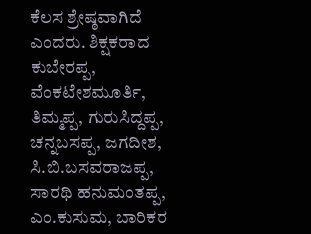ಕೆಲಸ ಶ್ರೇಷ್ಠವಾಗಿದೆ ಎಂದರು. ಶಿಕ್ಷಕರಾದ ಕುಬೇರಪ್ಪ, ವೆಂಕಟೇಶಮೂರ್ತಿ, ತಿಮ್ಮಪ್ಪ, ಗುರುಸಿದ್ದಪ್ಪ, ಚನ್ನಬಸಪ್ಪ, ಜಗದೀಶ, ಸಿ.ಬಿ.ಬಸವರಾಜಪ್ಪ, ಸಾರಥಿ ಹನುಮಂತಪ್ಪ, ಎಂ.ಕುಸುಮ, ಬಾರಿಕರ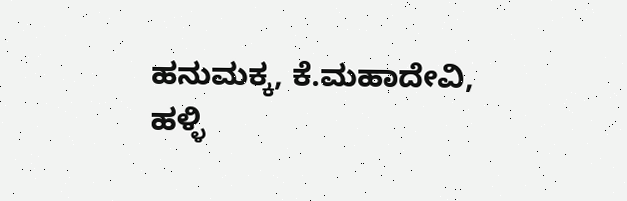ಹನುಮಕ್ಕ, ಕೆ.ಮಹಾದೇವಿ, ಹಳ್ಳಿ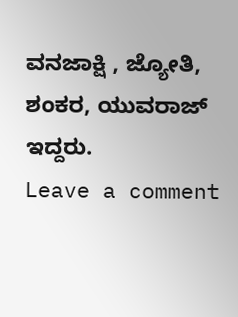ವನಜಾಕ್ಷಿ , ಜ್ಯೋತಿ, ಶಂಕರ, ಯುವರಾಜ್ ಇದ್ದರು.
Leave a comment